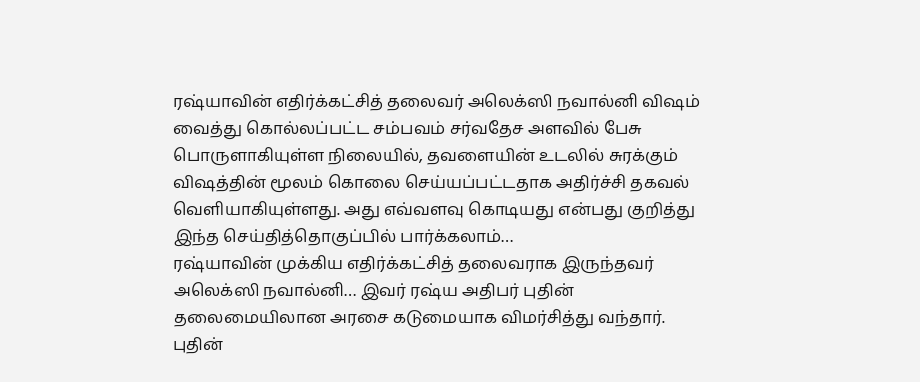ரஷ்யாவின் எதிர்க்கட்சித் தலைவர் அலெக்ஸி நவால்னி விஷம் வைத்து கொல்லப்பட்ட சம்பவம் சர்வதேச அளவில் பேசு பொருளாகியுள்ள நிலையில், தவளையின் உடலில் சுரக்கும் விஷத்தின் மூலம் கொலை செய்யப்பட்டதாக அதிர்ச்சி தகவல் வெளியாகியுள்ளது. அது எவ்வளவு கொடியது என்பது குறித்து இந்த செய்தித்தொகுப்பில் பார்க்கலாம்…
ரஷ்யாவின் முக்கிய எதிர்க்கட்சித் தலைவராக இருந்தவர் அலெக்ஸி நவால்னி… இவர் ரஷ்ய அதிபர் புதின் தலைமையிலான அரசை கடுமையாக விமர்சித்து வந்தார். புதின்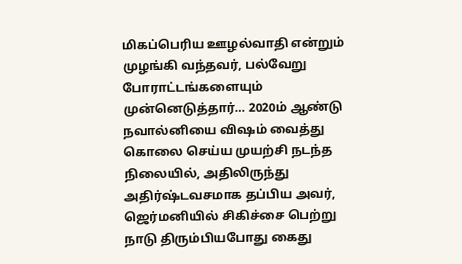மிகப்பெரிய ஊழல்வாதி என்றும் முழங்கி வந்தவர், பல்வேறு போராட்டங்களையும் முன்னெடுத்தார்… 2020ம் ஆண்டு நவால்னியை விஷம் வைத்து கொலை செய்ய முயற்சி நடந்த நிலையில், அதிலிருந்து அதிர்ஷ்டவசமாக தப்பிய அவர், ஜெர்மனியில் சிகிச்சை பெற்று நாடு திரும்பியபோது கைது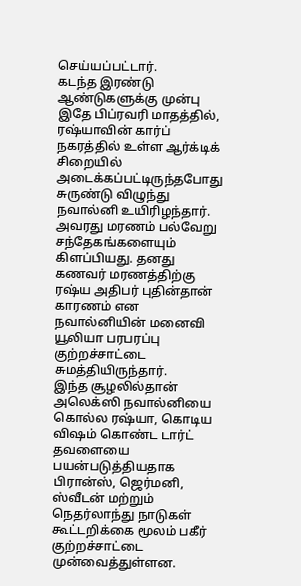செய்யப்பட்டார்.
கடந்த இரண்டு ஆண்டுகளுக்கு முன்பு இதே பிப்ரவரி மாதத்தில், ரஷ்யாவின் கார்ப் நகரத்தில் உள்ள ஆர்க்டிக் சிறையில் அடைக்கப்பட்டிருந்தபோது சுருண்டு விழுந்து நவால்னி உயிரிழந்தார். அவரது மரணம் பல்வேறு சந்தேகங்களையும் கிளப்பியது. தனது கணவர் மரணத்திற்கு ரஷ்ய அதிபர் புதின்தான் காரணம் என நவால்னியின் மனைவி யூலியா பரபரப்பு குற்றச்சாட்டை சுமத்தியிருந்தார்.
இந்த சூழலில்தான் அலெக்ஸி நவால்னியை கொல்ல ரஷ்யா, கொடிய விஷம் கொண்ட டார்ட் தவளையை பயன்படுத்தியதாக பிரான்ஸ், ஜெர்மனி, ஸ்வீடன் மற்றும் நெதர்லாந்து நாடுகள் கூட்டறிக்கை மூலம் பகீர் குற்றச்சாட்டை முன்வைத்துள்ளன.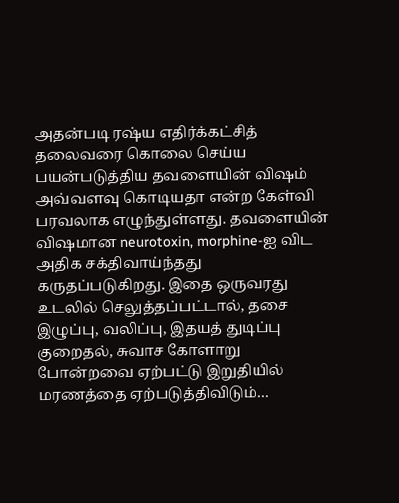அதன்படி ரஷ்ய எதிர்க்கட்சித் தலைவரை கொலை செய்ய பயன்படுத்திய தவளையின் விஷம் அவ்வளவு கொடியதா என்ற கேள்வி பரவலாக எழுந்துள்ளது. தவளையின் விஷமான neurotoxin, morphine-ஐ விட அதிக சக்திவாய்ந்தது கருதப்படுகிறது. இதை ஒருவரது உடலில் செலுத்தப்பட்டால், தசை இழுப்பு, வலிப்பு, இதயத் துடிப்பு குறைதல், சுவாச கோளாறு போன்றவை ஏற்பட்டு இறுதியில் மரணத்தை ஏற்படுத்திவிடும்…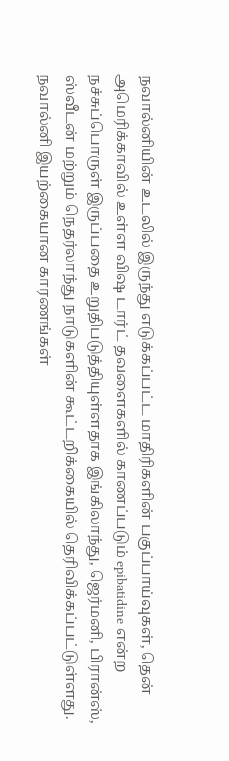நவால்னியின் உடலில் இருந்து எடுக்கப்பட்ட மாதிரிகளின் பகுப்பாய்வுகள், தென் அமெரிக்காவில் உள்ள விஷ டார்ட் தவளைகளில் காணப்படும் epibatidine என்ற நச்சுப்பொருள் இருப்பதை உறுதிபடுத்தியுள்ளதாக இங்கிலாந்து, ஜெர்மனி, பிரான்ஸ், ஸ்வீடன் மற்றும் நெதர்லாந்து நாடுகளின் கூட்டறிக்கையில் தெரிவிக்கப்பட்டுள்ளது.
நவால்னி இயற்கையான காரணங்கள்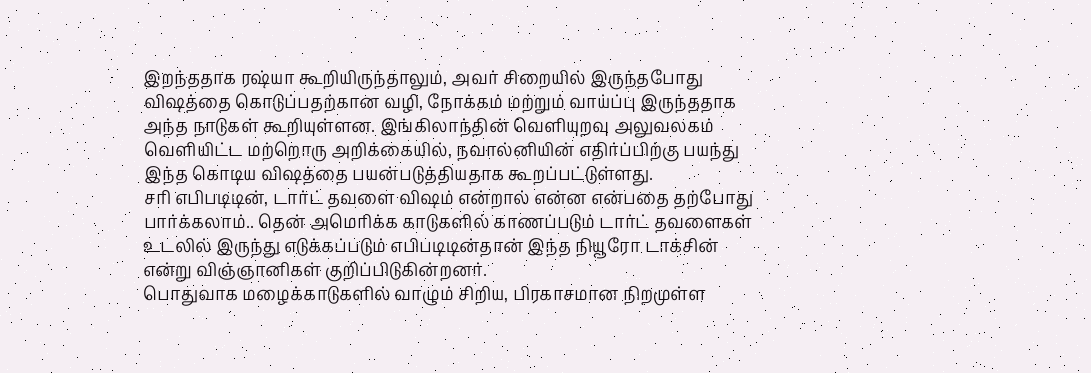இறந்ததாக ரஷ்யா கூறியிருந்தாலும், அவர் சிறையில் இருந்தபோது விஷத்தை கொடுப்பதற்கான வழி, நோக்கம் மற்றும் வாய்ப்பு இருந்ததாக அந்த நாடுகள் கூறியுள்ளன. இங்கிலாந்தின் வெளியுறவு அலுவலகம் வெளியிட்ட மற்றொரு அறிக்கையில், நவால்னியின் எதிர்ப்பிற்கு பயந்து இந்த கொடிய விஷத்தை பயன்படுத்தியதாக கூறப்பட்டுள்ளது.
சரி எபிபடிடின், டார்ட் தவளை விஷம் என்றால் என்ன என்பதை தற்போது பார்க்கலாம்.. தென் அமெரிக்க காடுகளில் காணப்படும் டார்ட் தவளைகள் உடலில் இருந்து எடுக்கப்படும் எபிபடிடின்தான் இந்த நியூரோ டாக்சின் என்று விஞ்ஞானிகள் குறிப்பிடுகின்றனர்.
பொதுவாக மழைக்காடுகளில் வாழும் சிறிய, பிரகாசமான நிறமுள்ள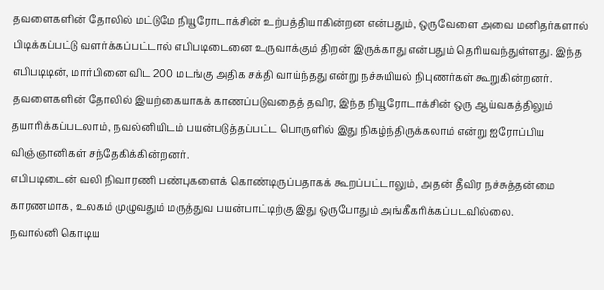தவளைகளின் தோலில் மட்டுமே நியூரோடாக்சின் உற்பத்தியாகின்றன என்பதும், ஒருவேளை அவை மனிதர்களால் பிடிக்கப்பட்டு வளர்க்கப்பட்டால் எபிபடிடைனை உருவாக்கும் திறன் இருக்காது என்பதும் தெரியவந்துள்ளது. இந்த எபிபடிடின், மார்பினை விட 200 மடங்கு அதிக சக்தி வாய்ந்தது என்று நச்சுயியல் நிபுணர்கள் கூறுகின்றனர்.
தவளைகளின் தோலில் இயற்கையாகக் காணப்படுவதைத் தவிர, இந்த நியூரோடாக்சின் ஒரு ஆய்வகத்திலும் தயாரிக்கப்படலாம், நவல்னியிடம் பயன்படுத்தப்பட்ட பொருளில் இது நிகழ்ந்திருக்கலாம் என்று ஐரோப்பிய விஞ்ஞானிகள் சந்தேகிக்கின்றனர்.
எபிபடிடைன் வலி நிவாரணி பண்புகளைக் கொண்டிருப்பதாகக் கூறப்பட்டாலும், அதன் தீவிர நச்சுத்தன்மை காரணமாக, உலகம் முழுவதும் மருத்துவ பயன்பாட்டிற்கு இது ஒருபோதும் அங்கீகரிக்கப்படவில்லை.
நவால்னி கொடிய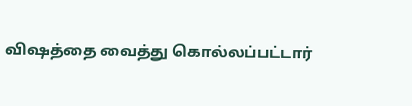விஷத்தை வைத்து கொல்லப்பட்டார்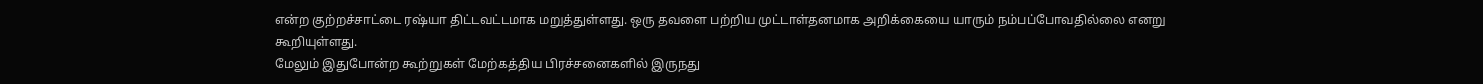என்ற குற்றச்சாட்டை ரஷ்யா திட்டவட்டமாக மறுத்துள்ளது. ஒரு தவளை பற்றிய முட்டாள்தனமாக அறிக்கையை யாரும் நம்பப்போவதில்லை எனறு கூறியுள்ளது.
மேலும் இதுபோன்ற கூற்றுகள் மேற்கத்திய பிரச்சனைகளில் இருநது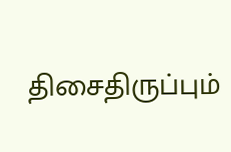திசைதிருப்பும்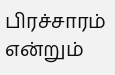பிரச்சாரம் என்றும்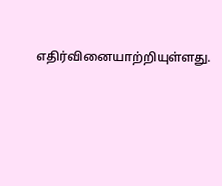எதிர்வினையாற்றியுள்ளது.